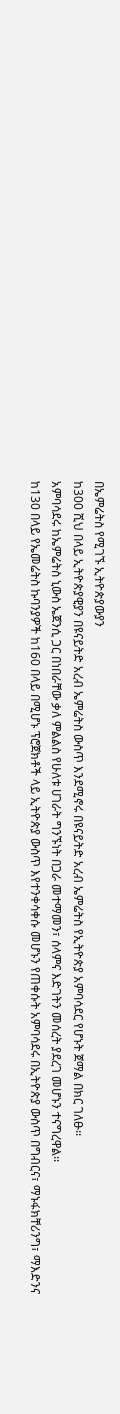በኤምሬትስ የሚገኙ ኢትዮጵያውያን
ከ300 ሺህ በላይ ኢትዮጵያዊያን በዩናይትድ አረብ ኤምሬትስ ውስጥ እንደሚኖሩ በዩናይትድ አረብ ኤምሬትስ የኢትዮጵያ አምባሳደር የሆኑት ጀማል በክር ገለፁ፡፡
አምባሳደሩ ከኤምሬትስ ኒውስ ኤጀንሲ ጋር በነበራቸው ቃለ ምልልስ የሁለቱ ሀገራት ግንኙነት በጋራ መተማመን፣ ሰላምና እድገትን መሰረት ያደረገ መሆኑን ተናግረዋል፡፡
ከ130 በላይ የኤመሬትስ ኩባንያዎች ከ160 በላይ በሚሆኑ ፕሮጀክቶች ላይ ኢትዮጵያ ውስጥ እየተንቀሳቀሱ መሆኑን የጠቀሱት አምባሳደሩ በኢትዮጵያ ውስጥ በግብርና፣ ማኑፋክቸሪንግ፣ ማእድንና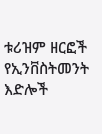ቱሪዝም ዘርፎች የኢንቨስትመንት እድሎች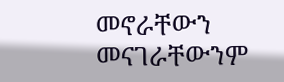መኖራቸውን መናገራቸውንም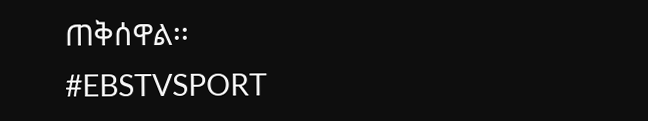ጠቅሰዋል፡፡
#EBSTVSPORT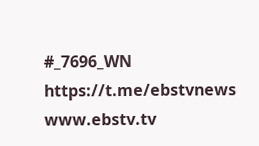#_7696_WN
https://t.me/ebstvnews
www.ebstv.tv